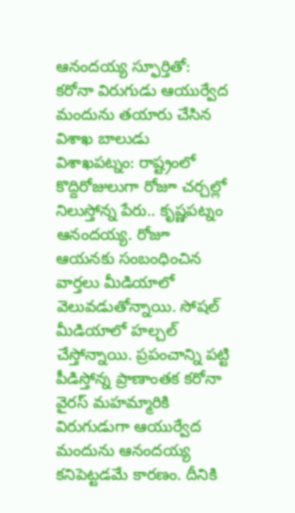ఆనందయ్య స్ఫూర్తితో: కరోనా విరుగుడు ఆయుర్వేద మందును తయారు చేసిన విశాఖ బాలుడు
విశాఖపట్నం: రాష్ట్రంలో కొద్దిరోజులుగా రోజూ చర్చల్లో నిలుస్తోన్న పేరు.. కృష్ణపట్నం ఆనందయ్య. రోజూ ఆయనకు సంబంధించిన వార్తలు మీడియాలో వెలువడుతోన్నాయి. సోషల్ మీడియాలో హల్చల్ చేస్తోన్నాయి. ప్రపంచాన్ని పట్టి పీడిస్తోన్న ప్రాణాంతక కరోనా వైరస్ మహమ్మారికి విరుగుడుగా ఆయుర్వేద మందును ఆనందయ్య కనిపెట్టడమే కారణం. దీనికి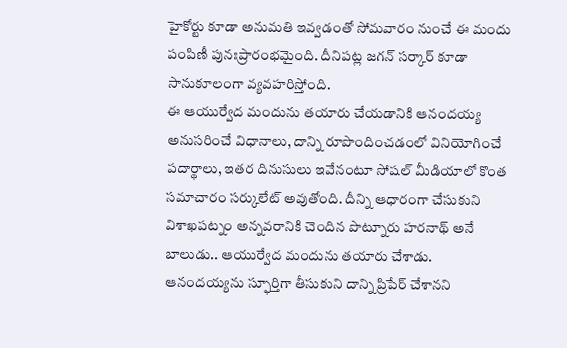హైకోర్టు కూడా అనుమతి ఇవ్వడంతో సోమవారం నుంచే ఈ మందు పంపిణీ పునఃప్రారంభమైంది. దీనిపట్ల జగన్ సర్కార్ కూడా సానుకూలంగా వ్యవహరిస్తోంది.
ఈ ఆయుర్వేద మందును తయారు చేయడానికి ఆనందయ్య అనుసరించే విధానాలు, దాన్ని రూపొందించడంలో వినియోగించే పదార్థాలు, ఇతర దినుసులు ఇవేనంటూ సోషల్ మీడియాలో కొంత సమాచారం సర్కులేట్ అవుతోంది. దీన్ని ఆధారంగా చేసుకుని విశాఖపట్నం అన్నవరానికి చెందిన పొట్నూరు హరనాథ్ అనే బాలుడు.. ఆయుర్వేద మందును తయారు చేశాడు. ఆనందయ్యను స్ఫూర్తిగా తీసుకుని దాన్ని ప్రిపేర్ చేశానని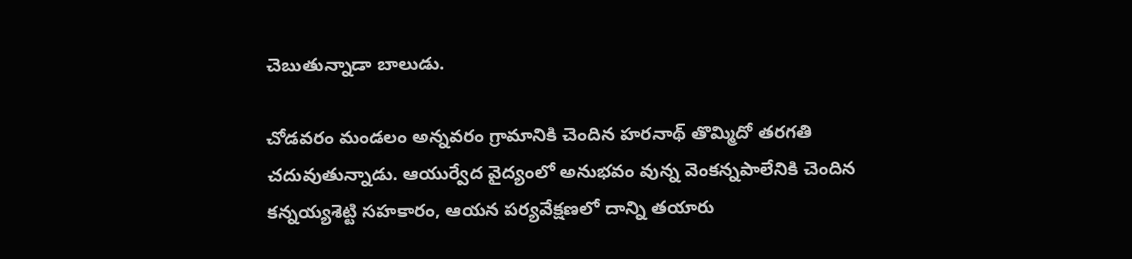చెబుతున్నాడా బాలుడు.

చోడవరం మండలం అన్నవరం గ్రామానికి చెందిన హరనాథ్ తొమ్మిదో తరగతి చదువుతున్నాడు. ఆయుర్వేద వైద్యంలో అనుభవం వున్న వెంకన్నపాలేనికి చెందిన కన్నయ్యశెట్టి సహకారం, ఆయన పర్యవేక్షణలో దాన్ని తయారు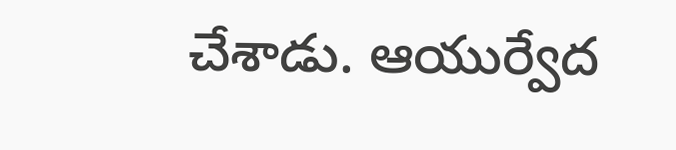చేశాడు. ఆయుర్వేద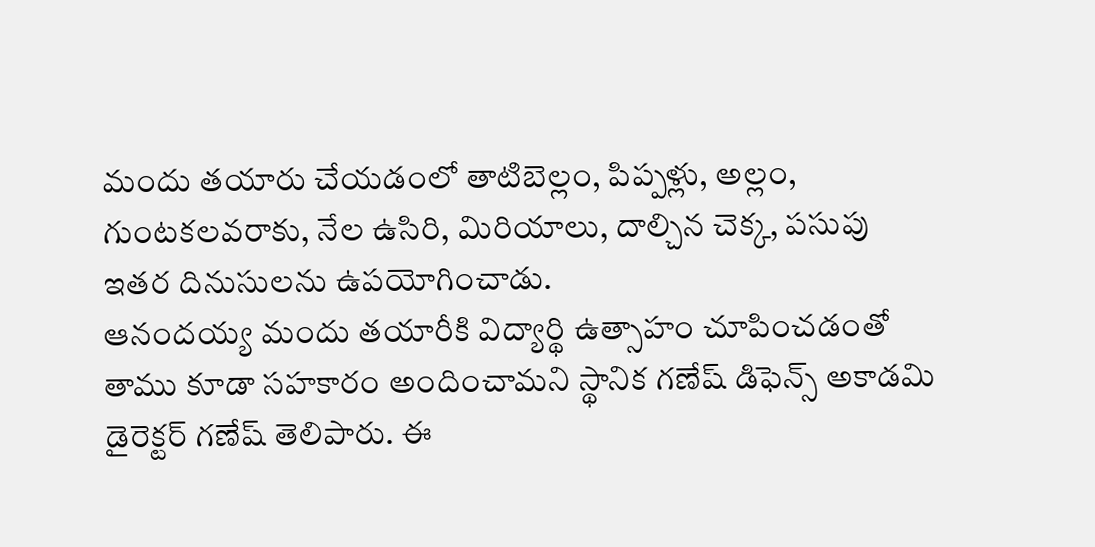మందు తయారు చేయడంలో తాటిబెల్లం, పిప్పళ్లు, అల్లం, గుంటకలవరాకు, నేల ఉసిరి, మిరియాలు, దాల్చిన చెక్క, పసుపు ఇతర దినుసులను ఉపయోగించాడు.
ఆనందయ్య మందు తయారీకి విద్యార్థి ఉత్సాహం చూపించడంతో తాము కూడా సహకారం అందించామని స్థానిక గణేష్ డిఫెన్స్ అకాడమి డైరెక్టర్ గణేష్ తెలిపారు. ఈ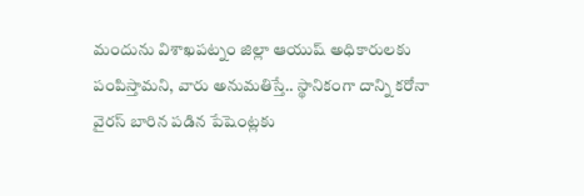మందును విశాఖపట్నం జిల్లా ఆయుష్ అధికారులకు పంపిస్తామని, వారు అనుమతిస్తే.. స్థానికంగా దాన్ని కరోనా వైరస్ బారిన పడిన పేషెంట్లకు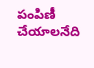పంపిణీ చేయాలనేది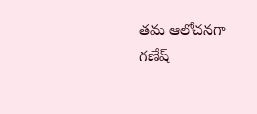తమ ఆలోచనగా గణేష్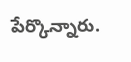పేర్కొన్నారు.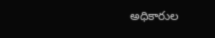అధికారుల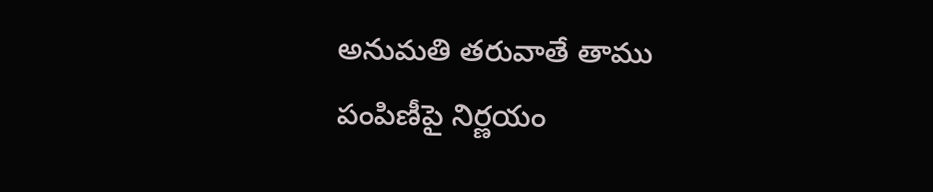అనుమతి తరువాతే తాము పంపిణీపై నిర్ణయం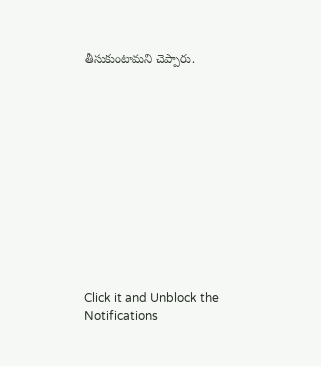తీసుకుంటామని చెప్పారు.












Click it and Unblock the Notifications